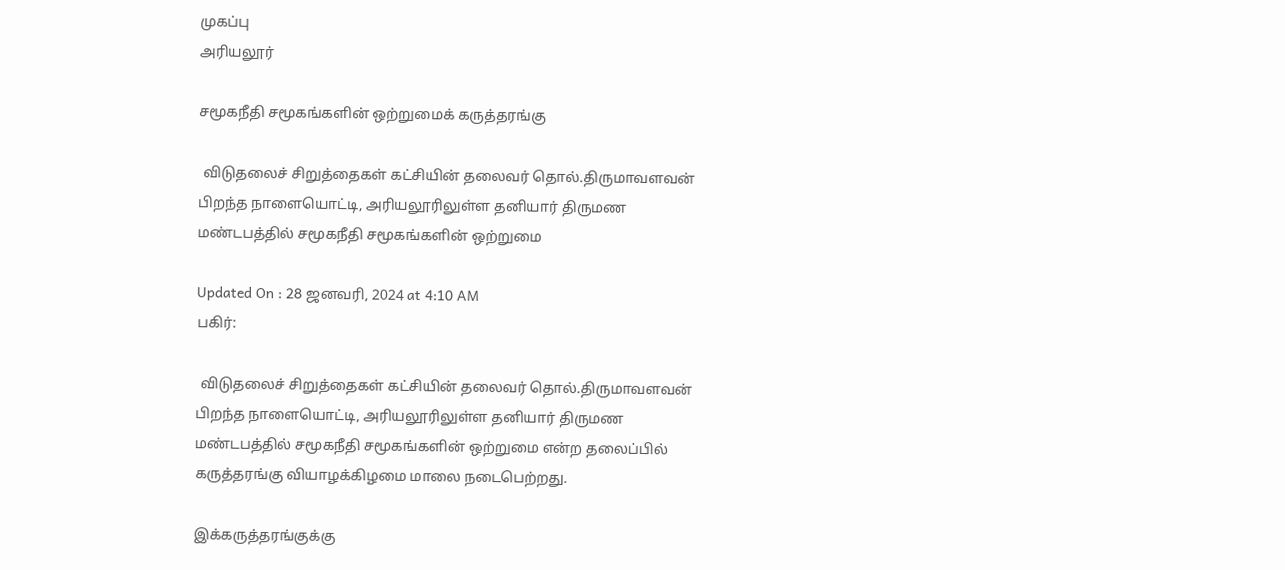முகப்பு
அரியலூர்

சமூகநீதி சமூகங்களின் ஒற்றுமைக் கருத்தரங்கு

 விடுதலைச் சிறுத்தைகள் கட்சியின் தலைவர் தொல்.திருமாவளவன் பிறந்த நாளையொட்டி, அரியலூரிலுள்ள தனியார் திருமண மண்டபத்தில் சமூகநீதி சமூகங்களின் ஒற்றுமை

Updated On : 28 ஜனவரி, 2024 at 4:10 AM
பகிர்:

 விடுதலைச் சிறுத்தைகள் கட்சியின் தலைவர் தொல்.திருமாவளவன் பிறந்த நாளையொட்டி, அரியலூரிலுள்ள தனியார் திருமண மண்டபத்தில் சமூகநீதி சமூகங்களின் ஒற்றுமை என்ற தலைப்பில் கருத்தரங்கு வியாழக்கிழமை மாலை நடைபெற்றது.

இக்கருத்தரங்குக்கு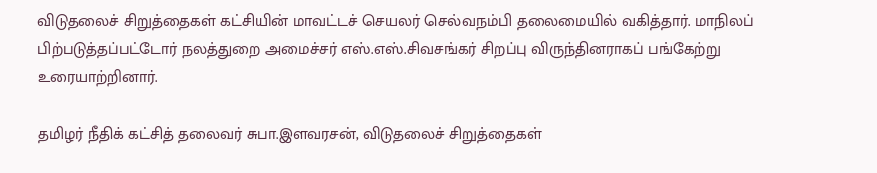விடுதலைச் சிறுத்தைகள் கட்சியின் மாவட்டச் செயலர் செல்வநம்பி தலைமையில் வகித்தார். மாநிலப் பிற்படுத்தப்பட்டோர் நலத்துறை அமைச்சர் எஸ்.எஸ்.சிவசங்கர் சிறப்பு விருந்தினராகப் பங்கேற்று உரையாற்றினார்.

தமிழர் நீதிக் கட்சித் தலைவர் சுபா.இளவரசன், விடுதலைச் சிறுத்தைகள்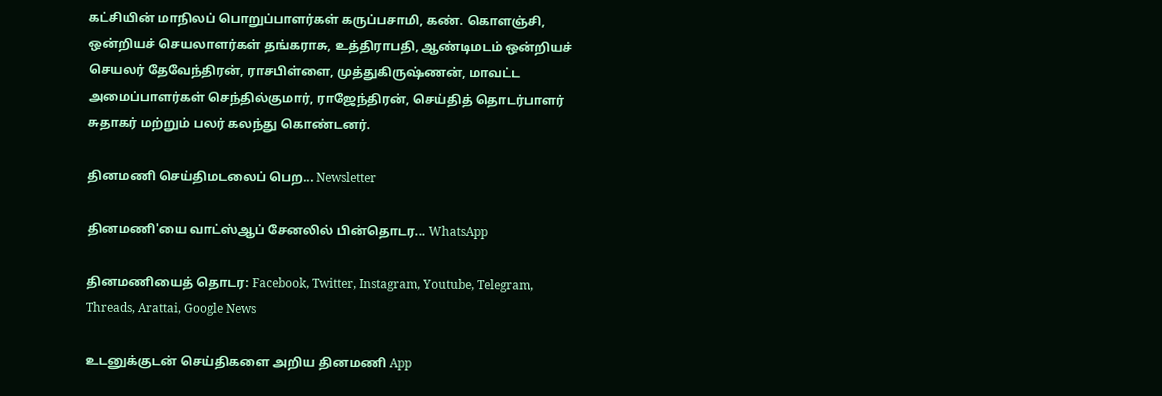கட்சியின் மாநிலப் பொறுப்பாளர்கள் கருப்பசாமி, கண். கொளஞ்சி, ஒன்றியச் செயலாளர்கள் தங்கராசு, உத்திராபதி, ஆண்டிமடம் ஒன்றியச் செயலர் தேவேந்திரன், ராசபிள்ளை, முத்துகிருஷ்ணன், மாவட்ட அமைப்பாளர்கள் செந்தில்குமார், ராஜேந்திரன், செய்தித் தொடர்பாளர் சுதாகர் மற்றும் பலர் கலந்து கொண்டனர்.

தினமணி செய்திமடலைப் பெற... Newsletter

தினமணி'யை வாட்ஸ்ஆப் சேனலில் பின்தொடர... WhatsApp

தினமணியைத் தொடர: Facebook, Twitter, Instagram, Youtube, Telegram, Threads, Arattai, Google News

உடனுக்குடன் செய்திகளை அறிய தினமணி App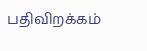பதிவிறக்கம்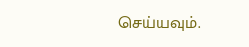செய்யவும்.